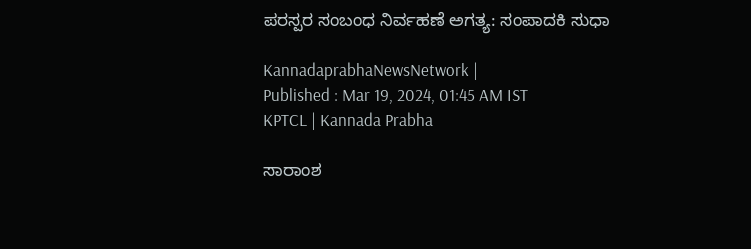ಪರಸ್ಪರ ಸಂಬಂಧ ನಿರ್ವಹಣೆ ಅಗತ್ಯ: ಸಂಪಾದಕಿ ಸುಧಾ

KannadaprabhaNewsNetwork |
Published : Mar 19, 2024, 01:45 AM IST
KPTCL | Kannada Prabha

ಸಾರಾಂಶ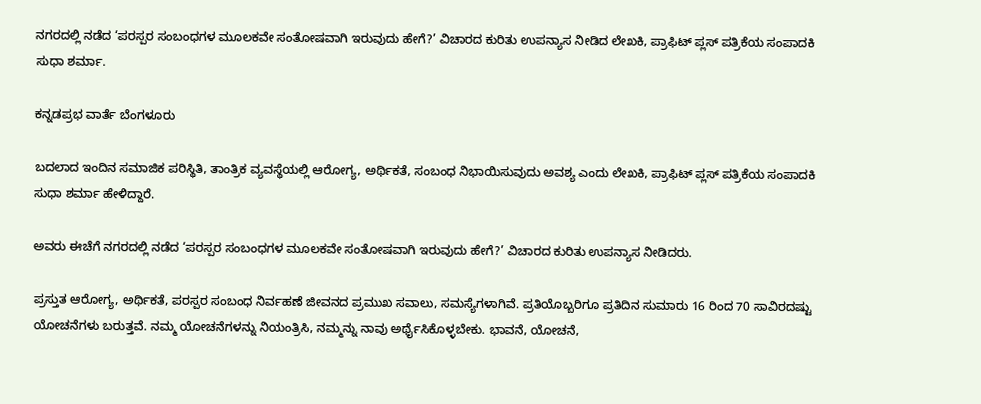ನಗರದಲ್ಲಿ ನಡೆದ ‘ಪರಸ್ಪರ ಸಂಬಂಧಗಳ ಮೂಲಕವೇ ಸಂತೋಷವಾಗಿ ಇರುವುದು ಹೇಗೆ?’ ವಿಚಾರದ ಕುರಿತು ಉಪನ್ಯಾಸ ನೀಡಿದ ಲೇಖಕಿ, ಪ್ರಾಫಿಟ್ ಪ್ಲಸ್ ಪತ್ರಿಕೆಯ ಸಂಪಾದಕಿ ಸುಧಾ ಶರ್ಮಾ.

ಕನ್ನಡಪ್ರಭ ವಾರ್ತೆ ಬೆಂಗಳೂರು

ಬದಲಾದ ಇಂದಿನ ಸಮಾಜಿಕ ಪರಿಸ್ಥಿತಿ, ತಾಂತ್ರಿಕ ವ್ಯವಸ್ಥೆಯಲ್ಲಿ ಆರೋಗ್ಯ, ಅರ್ಥಿಕತೆ, ಸಂಬಂಧ ನಿಭಾಯಿಸುವುದು ಅವಶ್ಯ ಎಂದು ಲೇಖಕಿ, ಪ್ರಾಫಿಟ್ ಪ್ಲಸ್ ಪತ್ರಿಕೆಯ ಸಂಪಾದಕಿ ಸುಧಾ ಶರ್ಮಾ ಹೇಳಿದ್ದಾರೆ.

ಅವರು ಈಚೆಗೆ ನಗರದಲ್ಲಿ ನಡೆದ ‘ಪರಸ್ಪರ ಸಂಬಂಧಗಳ ಮೂಲಕವೇ ಸಂತೋಷವಾಗಿ ಇರುವುದು ಹೇಗೆ?’ ವಿಚಾರದ ಕುರಿತು ಉಪನ್ಯಾಸ ನೀಡಿದರು.

ಪ್ರಸ್ತುತ ಆರೋಗ್ಯ, ಅರ್ಥಿಕತೆ, ಪರಸ್ಪರ ಸಂಬಂಧ ನಿರ್ವಹಣೆ ಜೀವನದ ಪ್ರಮುಖ ಸವಾಲು, ಸಮಸ್ಯೆಗಳಾಗಿವೆ. ಪ್ರತಿಯೊಬ್ಬರಿಗೂ ಪ್ರತಿದಿನ ಸುಮಾರು 16 ರಿಂದ 70 ಸಾವಿರದಷ್ಟು ಯೋಚನೆಗಳು ಬರುತ್ತವೆ. ನಮ್ಮ ಯೋಚನೆಗಳನ್ನು ನಿಯಂತ್ರಿಸಿ, ನಮ್ಮನ್ನು ನಾವು ಅರ್ಥೈಸಿಕೊಳ್ಳಬೇಕು. ಭಾವನೆ, ಯೋಚನೆ,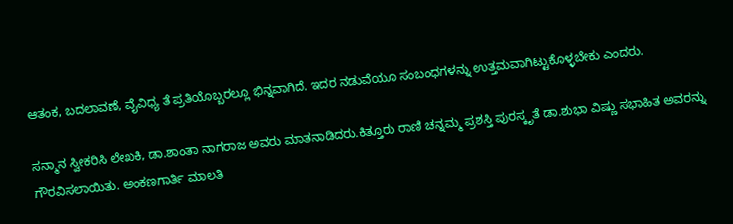ಆತಂಕ, ಬದಲಾವಣೆ, ವೈವಿಧ್ಯ ತೆ ಪ್ರತಿಯೊಬ್ಬರಲ್ಲೂ ಭಿನ್ನವಾಗಿದೆ. ಇದರ ನಡುವೆಯೂ ಸಂಬಂಧಗಳನ್ನು ಉತ್ತಮವಾಗಿಟ್ಟುಕೊಳ್ಳಬೇಕು ಎಂದರು.

ಸನ್ಮಾನ ಸ್ವೀಕರಿಸಿ ಲೇಖಕಿ, ಡಾ.ಶಾಂತಾ ನಾಗರಾಜ ಅವರು ಮಾತನಾಡಿದರು.ಕಿತ್ತೂರು ರಾಣಿ ಚನ್ನಮ್ಮ ಪ್ರಶಸ್ತಿ ಪುರಸ್ಕೃತೆ ಡಾ.ಶುಭಾ ವಿಷ್ಣು ಸಭಾಹಿತ ಅವರನ್ನು ಗೌರವಿಸಲಾಯಿತು. ಅಂಕಣಗಾರ್ತಿ ಮಾಲತಿ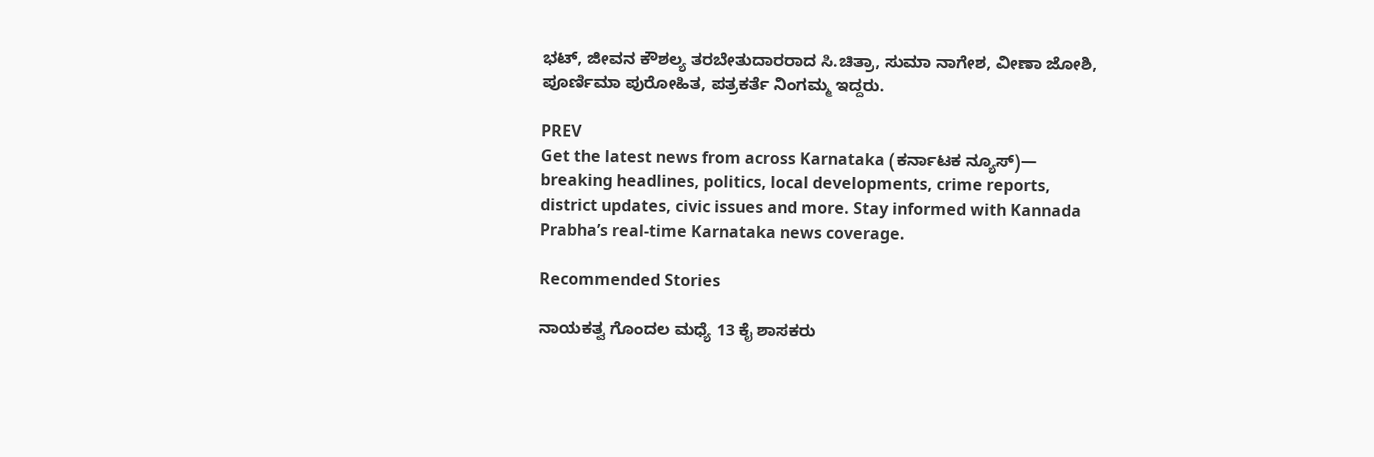ಭಟ್‌, ಜೀವನ ಕೌಶಲ್ಯ ತರಬೇತುದಾರರಾದ ಸಿ.ಚಿತ್ರಾ, ಸುಮಾ ನಾಗೇಶ, ವೀಣಾ ಜೋಶಿ, ಪೂರ್ಣಿಮಾ ಪುರೋಹಿತ, ಪತ್ರಕರ್ತೆ ನಿಂಗಮ್ಮ ಇದ್ದರು.

PREV
Get the latest news from across Karnataka (ಕರ್ನಾಟಕ ನ್ಯೂಸ್)— breaking headlines, politics, local developments, crime reports, district updates, civic issues and more. Stay informed with Kannada Prabha’s real‑time Karnataka news coverage.

Recommended Stories

ನಾಯಕತ್ವ ಗೊಂದಲ ಮಧ್ಯೆ 13 ಕೈ ಶಾಸಕರು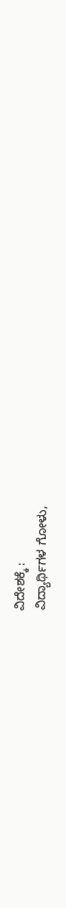ವಿದೇಶಕ್ಕೆ :
ವಿದ್ಯಾರ್ಥಿಗಳ ಗೋಳು,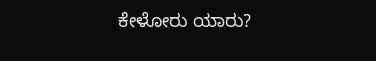ಕೇಳೋರು ಯಾರು?